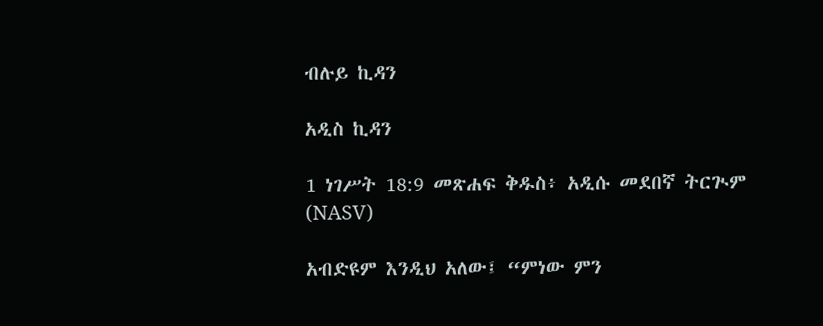ብሉይ ኪዳን

አዲስ ኪዳን

1 ነገሥት 18:9 መጽሐፍ ቅዱስ፥ አዲሱ መደበኛ ትርጒም (NASV)

አብድዩም እንዲህ አለው፤ “ምነው ምን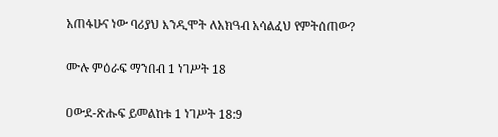አጠፋሁና ነው ባሪያህ እንዲሞት ለአክዓብ አሳልፈህ የምትሰጠው?

ሙሉ ምዕራፍ ማንበብ 1 ነገሥት 18

ዐውደ-ጽሑፍ ይመልከቱ 1 ነገሥት 18:9